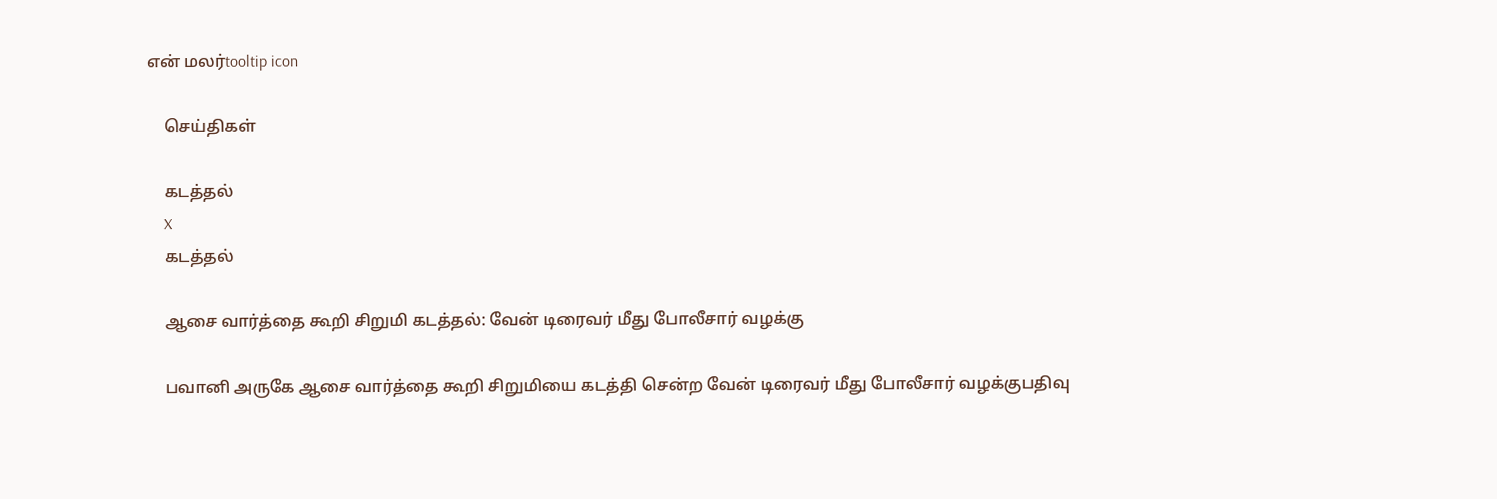என் மலர்tooltip icon

    செய்திகள்

    கடத்தல்
    X
    கடத்தல்

    ஆசை வார்த்தை கூறி சிறுமி கடத்தல்: வேன் டிரைவர் மீது போலீசார் வழக்கு

    பவானி அருகே ஆசை வார்த்தை கூறி சிறுமியை கடத்தி சென்ற வேன் டிரைவர் மீது போலீசார் வழக்குபதிவு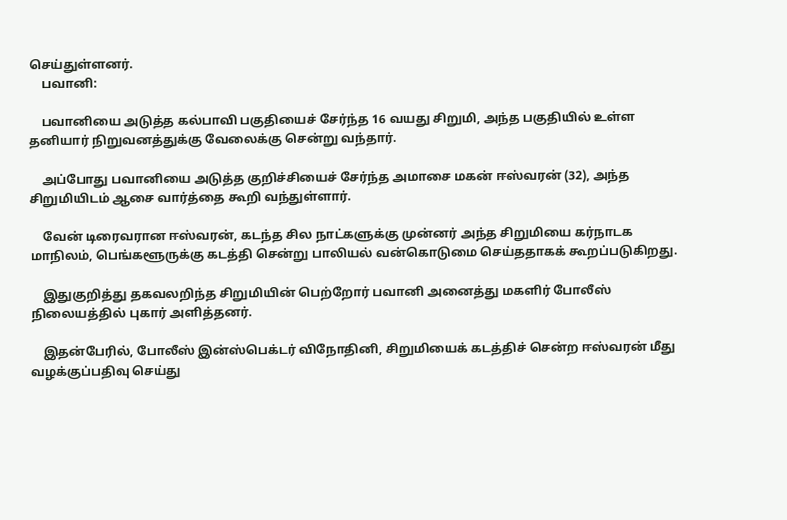செய்துள்ளனர்.
    பவானி:

    பவானியை அடுத்த கல்பாவி பகுதியைச் சேர்ந்த 16 வயது சிறுமி, அந்த பகுதியில் உள்ள தனியார் நிறுவனத்துக்கு வேலைக்கு சென்று வந்தார்.

    அப்போது பவானியை அடுத்த குறிச்சியைச் சேர்ந்த அமாசை மகன் ஈஸ்வரன் (32), அந்த சிறுமியிடம் ஆசை வார்த்தை கூறி வந்துள்ளார்.

    வேன் டிரைவரான ஈஸ்வரன், கடந்த சில நாட்களுக்கு முன்னர் அந்த சிறுமியை கர்நாடக மாநிலம், பெங்களூருக்கு கடத்தி சென்று பாலியல் வன்கொடுமை செய்ததாகக் கூறப்படுகிறது.

    இதுகுறித்து தகவலறிந்த சிறுமியின் பெற்றோர் பவானி அனைத்து மகளிர் போலீஸ் நிலையத்தில் புகார் அளித்தனர்.

    இதன்பேரில், போலீஸ் இன்ஸ்பெக்டர் விநோதினி, சிறுமியைக் கடத்திச் சென்ற ஈஸ்வரன் மீது வழக்குப்பதிவு செய்து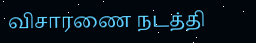விசாரணை நடத்தி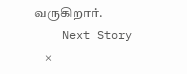வருகிறார்.
    Next Story
    ×